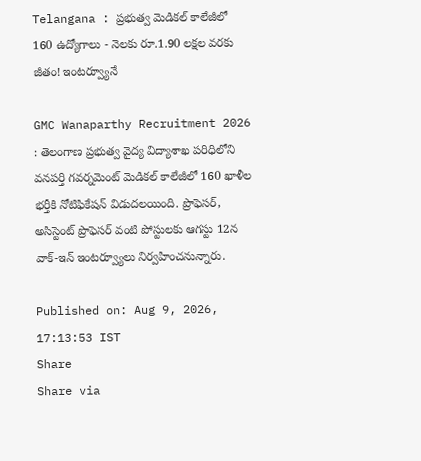Telangana : ప్రభుత్వ మెడికల్ కాలేజీలో 160 ఉద్యోగాలు - నెలకు రూ.1.90 లక్షల వరకు జీతం! ఇంటర్వ్యూనే

GMC Wanaparthy Recruitment 2026 : తెలంగాణ ప్రభుత్వ వైద్య విద్యాశాఖ పరిధిలోని వనపర్తి గవర్నమెంట్ మెడికల్ కాలేజీలో 160 ఖాళీల భర్తీకి నోటిఫికేషన్ విడుదలయింది. ప్రొఫెసర్, అసిస్టెంట్ ప్రొఫెసర్ వంటి పోస్టులకు ఆగస్టు 12న వాక్-ఇన్ ఇంటర్వ్యూలు నిర్వహించనున్నారు.

Published on: Aug 9, 2026, 17:13:53 IST
Share
Share via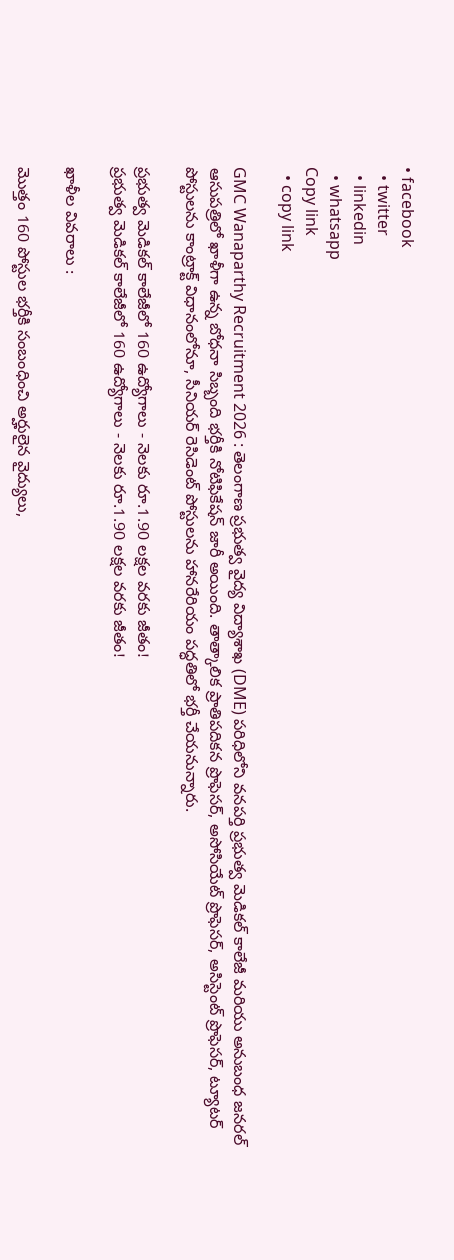• facebook
  • twitter
  • linkedin
  • whatsapp
Copy link
  • copy link

GMC Wanaparthy Recruitment 2026 : తెలంగాణ ప్రభుత్వ వైద్య విద్యాశాఖ (DME) పరిధిలోని వనపర్తి ప్రభుత్వ మెడికల్ కాలేజీ మరియు అనుబంధ జనరల్ ఆసుపత్రిలో ఖాళీగా ఉన్న బోధనా సిబ్బంది భర్తీకి నోటిఫికేషన్ జారీ అయింది. తాత్కాలిక ప్రాతిపదికన ప్రొఫెసర్, అసోసియేట్ ప్రొఫెసర్, అసిస్టెంట్ ప్రొఫెసర్, ట్యూటర్ పోస్టులను కాంట్రాక్ట్ విధానంలోనూ, సీనియర్ రెసిడెంట్ పోస్టులను హానరేరియం పద్ధతిలో భర్తీ చేయనున్నారు.

ప్రభుత్వ మెడికల్ కాలేజీలో 160 ఉద్యోగాలు - నెలకు రూ.1.90 లక్షల వరకు జీతం!
ప్రభుత్వ మెడికల్ కాలేజీలో 160 ఉద్యోగాలు - నెలకు రూ.1.90 లక్షల వరకు జీతం!

ఖాళీల వివరాలు :

మొత్తం 160 పోస్టుల భర్తీకి సంబంధించి అర్హులైన వైద్యులు,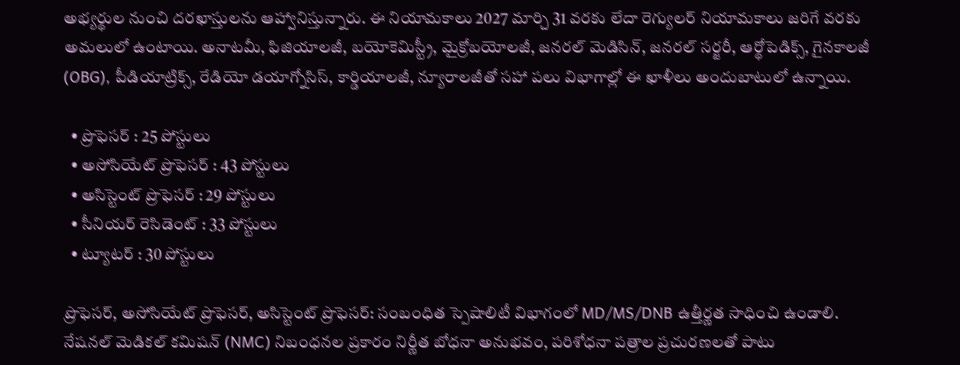అభ్యర్థుల నుంచి దరఖాస్తులను ఆహ్వానిస్తున్నారు. ఈ నియామకాలు 2027 మార్చి 31 వరకు లేదా రెగ్యులర్ నియామకాలు జరిగే వరకు అమలులో ఉంటాయి. అనాటమీ, ఫిజియాలజీ, బయోకెమిస్ట్రీ, మైక్రోబయోలజీ, జనరల్ మెడిసిన్, జనరల్ సర్జరీ, ఆర్థోపెడిక్స్, గైనకాలజీ (OBG), పీడియాట్రిక్స్, రేడియో డయాగ్నోసిస్, కార్డియాలజీ, న్యూరాలజీతో సహా పలు విభాగాల్లో ఈ ఖాళీలు అందుబాటులో ఉన్నాయి.

  • ప్రొఫెసర్ : 25 పోస్టులు
  • అసోసియేట్ ప్రొఫెసర్ : 43 పోస్టులు
  • అసిస్టెంట్ ప్రొఫెసర్ : 29 పోస్టులు
  • సీనియర్ రెసిడెంట్ : 33 పోస్టులు
  • ట్యూటర్ : 30 పోస్టులు

ప్రొఫెసర్, అసోసియేట్ ప్రొఫెసర్, అసిస్టెంట్ ప్రొఫెసర్: సంబంధిత స్పెషాలిటీ విభాగంలో MD/MS/DNB ఉత్తీర్ణత సాధించి ఉండాలి. నేషనల్ మెడికల్ కమిషన్ (NMC) నిబంధనల ప్రకారం నిర్ణీత బోధనా అనుభవం, పరిశోధనా పత్రాల ప్రచురణలతో పాటు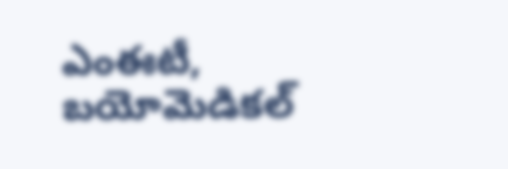ఎంఈటీ, బయోమెడికల్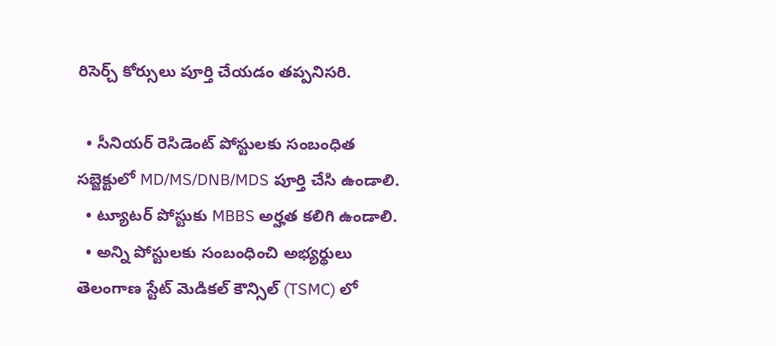రిసెర్చ్ కోర్సులు పూర్తి చేయడం తప్పనిసరి.

  • సీనియర్ రెసిడెంట్ పోస్టులకు సంబంధిత సబ్జెక్టులో MD/MS/DNB/MDS పూర్తి చేసి ఉండాలి.
  • ట్యూటర్ పోస్టుకు MBBS అర్హత కలిగి ఉండాలి.
  • అన్ని పోస్టులకు సంబంధించి అభ్యర్థులు తెలంగాణ స్టేట్ మెడికల్ కౌన్సిల్ (TSMC) లో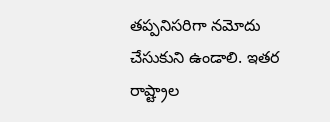తప్పనిసరిగా నమోదు చేసుకుని ఉండాలి. ఇతర రాష్ట్రాల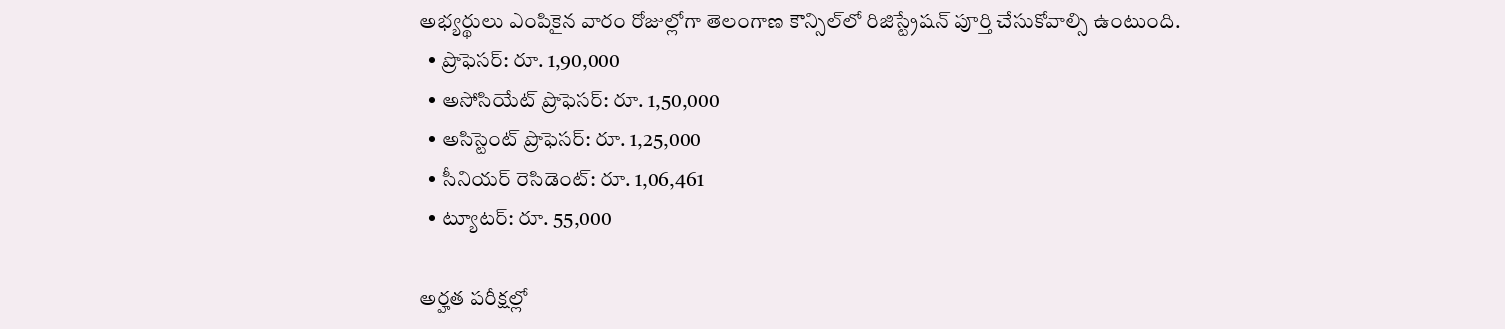అభ్యర్థులు ఎంపికైన వారం రోజుల్లోగా తెలంగాణ కౌన్సిల్‌లో రిజిస్ట్రేషన్ పూర్తి చేసుకోవాల్సి ఉంటుంది.
  • ప్రొఫెసర్: రూ. 1,90,000
  • అసోసియేట్ ప్రొఫెసర్: రూ. 1,50,000
  • అసిస్టెంట్ ప్రొఫెసర్: రూ. 1,25,000
  • సీనియర్ రెసిడెంట్: రూ. 1,06,461
  • ట్యూటర్: రూ. 55,000

అర్హత పరీక్షల్లో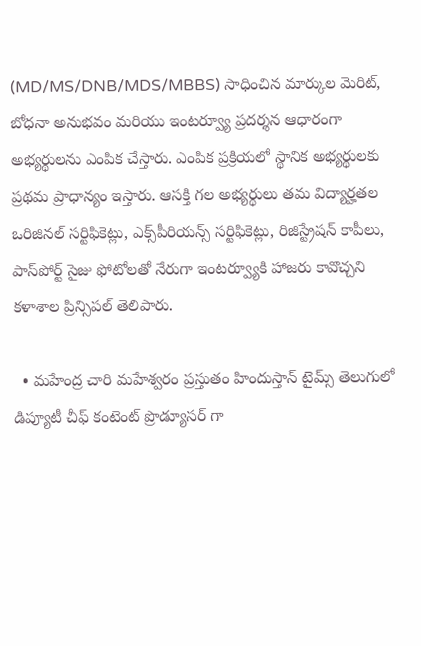(MD/MS/DNB/MDS/MBBS) సాధించిన మార్కుల మెరిట్, బోధనా అనుభవం మరియు ఇంటర్వ్యూ ప్రదర్శన ఆధారంగా అభ్యర్థులను ఎంపిక చేస్తారు. ఎంపిక ప్రక్రియలో స్థానిక అభ్యర్థులకు ప్రథమ ప్రాధాన్యం ఇస్తారు. ఆసక్తి గల అభ్యర్థులు తమ విద్యార్హతల ఒరిజినల్ సర్టిఫికెట్లు, ఎక్స్‌పీరియన్స్ సర్టిఫికెట్లు, రిజిస్ట్రేషన్ కాపీలు, పాస్‌పోర్ట్ సైజు ఫోటోలతో నేరుగా ఇంటర్వ్యూకి హాజరు కావొచ్చని కళాశాల ప్రిన్సిపల్ తెలిపారు.

  • మహేంద్ర చారి మహేశ్వరం ప్రస్తుతం హిందుస్తాన్ టైమ్స్ తెలుగులో డిప్యూటీ చీఫ్ కంటెంట్ ప్రొడ్యూసర్ గా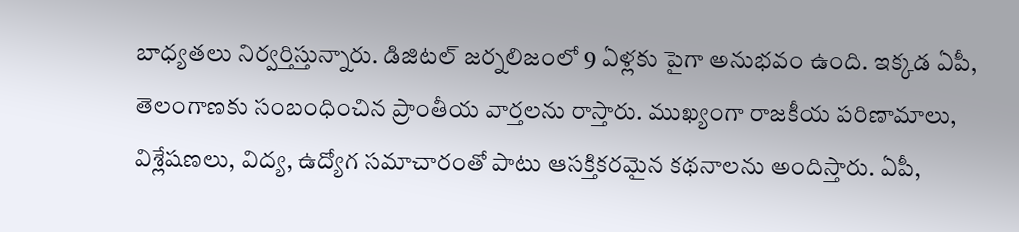బాధ్యతలు నిర్వర్తిస్తున్నారు. డిజిటల్ జర్నలిజంలో 9 ఏళ్లకు పైగా అనుభవం ఉంది. ఇక్కడ ఏపీ, తెలంగాణకు సంబంధించిన ప్రాంతీయ వార్తలను రాస్తారు. ముఖ్యంగా రాజకీయ పరిణామాలు, విశ్లేషణలు, విద్య, ఉద్యోగ సమాచారంతో పాటు ఆసక్తికరమైన కథనాలను అందిస్తారు. ఏపీ,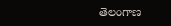తెలంగాణ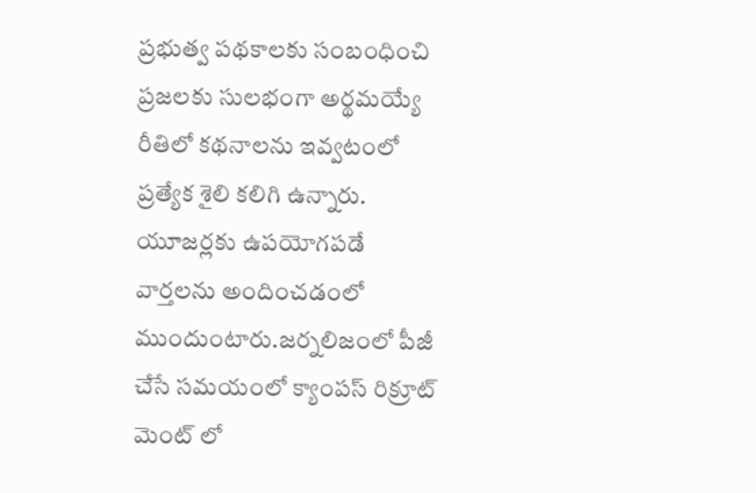ప్రభుత్వ పథకాలకు సంబంధించి ప్రజలకు సులభంగా అర్థమయ్యే రీతిలో కథనాలను ఇవ్వటంలో ప్రత్యేక శైలి కలిగి ఉన్నారు. యూజర్లకు ఉపయోగపడే వార్తలను అందించడంలో ముందుంటారు.జర్నలిజంలో పీజీ చేసే సమయంలో క్యాంపస్ రిక్రూట్ మెంట్ లో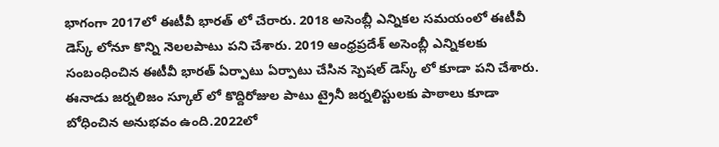భాగంగా 2017లో ఈటీవీ భారత్ లో చేరారు. 2018 అసెంబ్లీ ఎన్నికల సమయంలో ఈటీవీ డెస్క్ లోనూ కొన్ని నెలలపాటు పని చేశారు. 2019 ఆంధ్రప్రదేశ్ అసెంబ్లీ ఎన్నికలకు సంబంధించిన ఈటీవీ భారత్ ఏర్పాటు ఏర్పాటు చేసిన స్పెషల్ డెస్క్ లో కూడా పని చేశారు. ఈనాడు జర్నలిజం స్కూల్ లో కొద్దిరోజుల పాటు ట్రైనీ జర్నలిస్టులకు పాఠాలు కూడా బోధించిన అనుభవం ఉంది.2022లో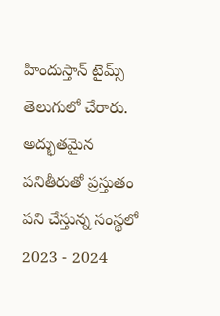హిందుస్తాన్ టైమ్స్ తెలుగులో చేరారు. అద్భుతమైన పనితీరుతో ప్రస్తుతం పని చేస్తున్న సంస్థలో 2023 - 2024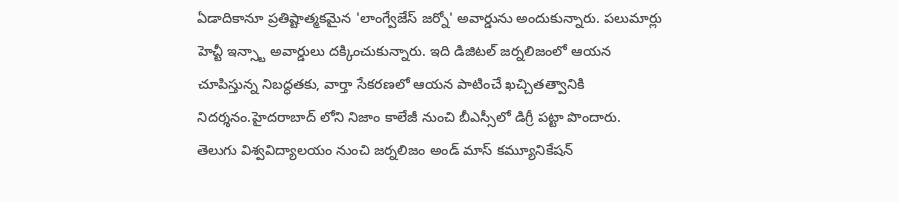ఏడాదికానూ ప్రతిష్టాత్మకమైన 'లాంగ్వేజేస్ జర్నో' అవార్డును అందుకున్నారు. పలుమార్లు హెచ్టీ ఇన్స్టా అవార్డులు దక్కించుకున్నారు. ఇది డిజిటల్ జర్నలిజంలో ఆయన చూపిస్తున్న నిబద్ధతకు, వార్తా సేకరణలో ఆయన పాటించే ఖచ్చితత్వానికి నిదర్శనం.హైదరాబాద్ లోని నిజాం కాలేజీ నుంచి బీఎస్సీలో డిగ్రీ పట్టా పొందారు. తెలుగు విశ్వవిద్యాలయం నుంచి జర్నలిజం అండ్ మాస్ కమ్యూనికేషన్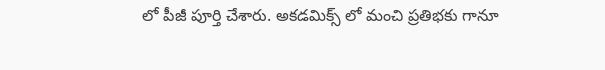లో పీజీ పూర్తి చేశారు. అకడమిక్స్ లో మంచి ప్రతిభకు గానూ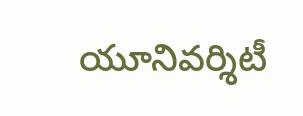యూనివర్శిటీ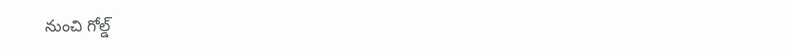నుంచి గోల్డ్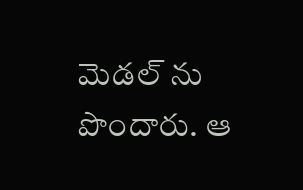మెడల్ ను పొందారు. ఆ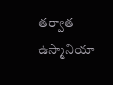తర్వాత ఉస్మానియా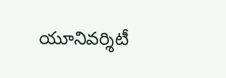యూనివర్శిటీ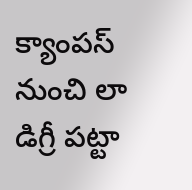క్యాంపస్ నుంచి లా డిగ్రీ పట్టా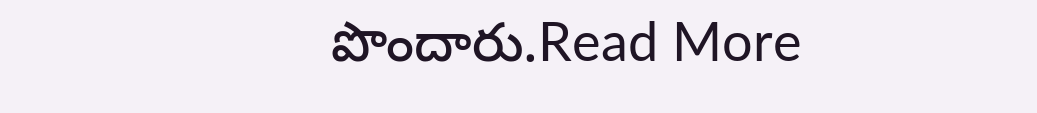పొందారు.Read More